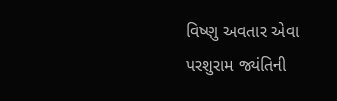વિષ્ણુ અવતાર એવા પરશુરામ જ્યંતિની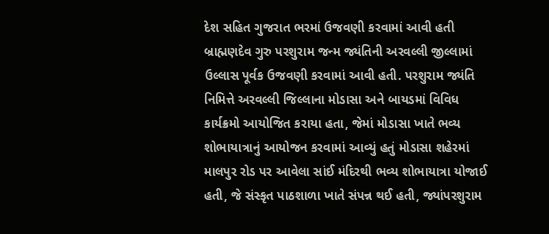દેશ સહિત ગુજરાત ભરમાં ઉજવણી કરવામાં આવી હતી બ્રાહ્મણદેવ ગુરુ પરશુરામ જન્મ જ્યંતિની અરવલ્લી જીલ્લામાં ઉલ્લાસ પૂર્વક ઉજવણી કરવામાં આવી હતી. પરશુરામ જ્યંતિ નિમિત્તે અરવલ્લી જિલ્લાના મોડાસા અને બાયડમાં વિવિધ કાર્યક્રમો આયોજિત કરાયા હતા, જેમાં મોડાસા ખાતે ભવ્ય શોભાયાત્રાનું આયોજન કરવામાં આવ્યું હતું મોડાસા શહેરમાં માલપુર રોડ પર આવેલા સાંઈ મંદિરથી ભવ્ય શોભાયાત્રા યોજાઈ હતી, જે સંસ્કૃત પાઠશાળા ખાતે સંપન્ન થઈ હતી, જ્યાંપરશુરામ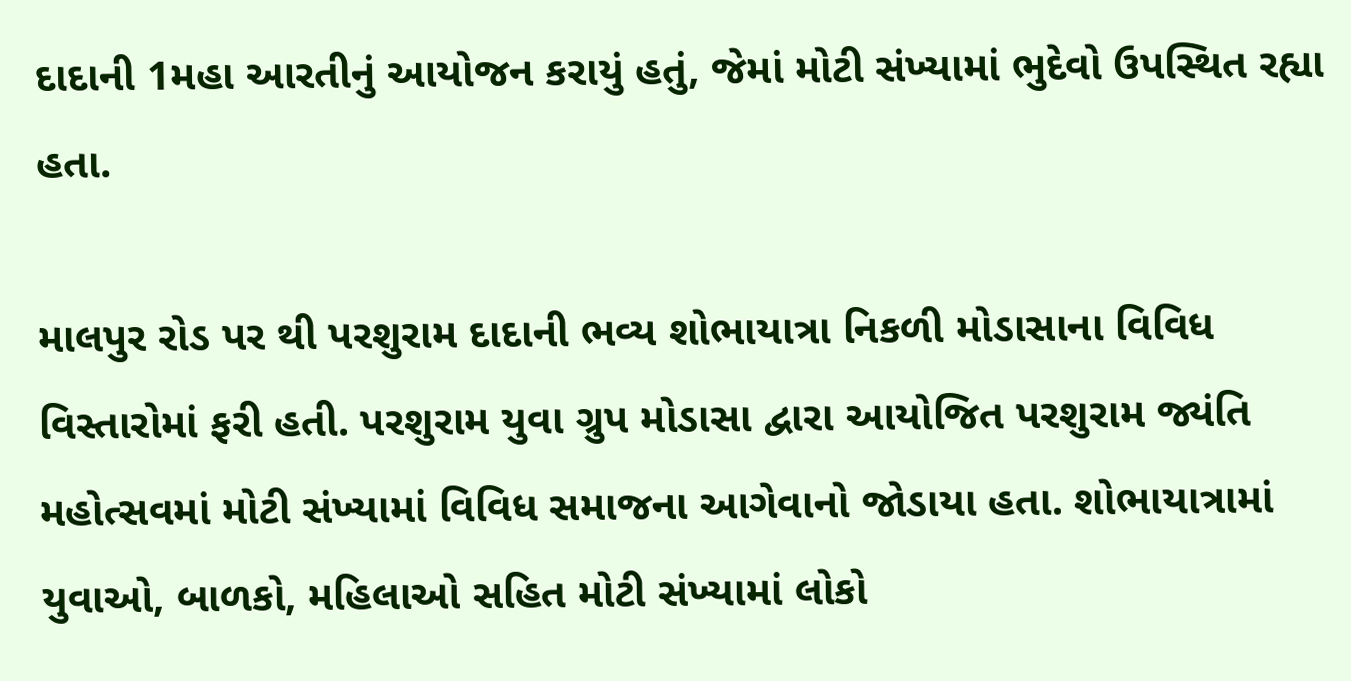દાદાની 1મહા આરતીનું આયોજન કરાયું હતું, જેમાં મોટી સંખ્યામાં ભુદેવો ઉપસ્થિત રહ્યા હતા.

માલપુર રોડ પર થી પરશુરામ દાદાની ભવ્ય શોભાયાત્રા નિકળી મોડાસાના વિવિધ વિસ્તારોમાં ફરી હતી. પરશુરામ યુવા ગ્રુપ મોડાસા દ્વારા આયોજિત પરશુરામ જ્યંતિ મહોત્સવમાં મોટી સંખ્યામાં વિવિધ સમાજના આગેવાનો જોડાયા હતા. શોભાયાત્રામાં યુવાઓ, બાળકો, મહિલાઓ સહિત મોટી સંખ્યામાં લોકો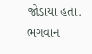જોડાયા હતા. ભગવાન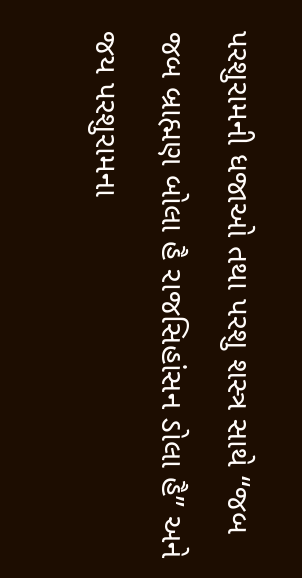પરશુરામની ધજાઓ તથા પરશુ શસ્ત્ર સાથે “જબ જબ બ્રાહ્મણ બોલા હૈ રાજસિહાંસન ડોલા હૈ” અને જય પરશુરામના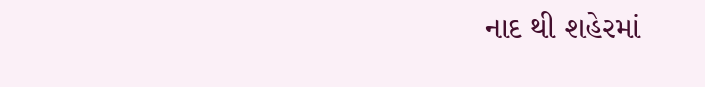નાદ થી શહેરમાં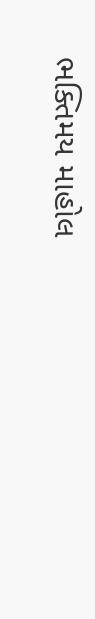ભક્તિમય માહોલ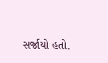સર્જાયો હતો.